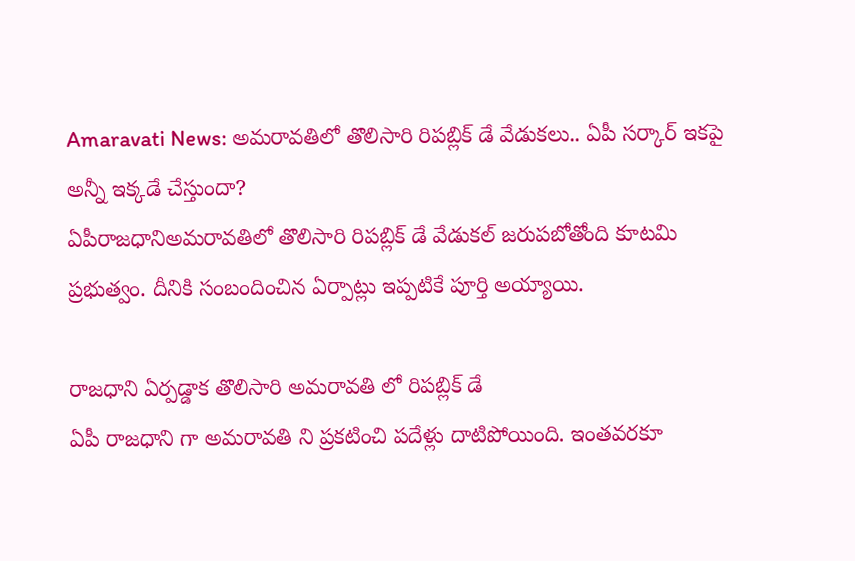Amaravati News: అమరావతిలో తొలిసారి రిపబ్లిక్ డే వేడుకలు.. ఏపీ సర్కార్ ఇకపై అన్నీ ఇక్కడే చేస్తుందా?
ఏపీరాజధానిఅమరావతిలో తొలిసారి రిపబ్లిక్ డే వేడుకల్ జరుపబోతోంది కూటమి ప్రభుత్వం. దీనికి సంబందించిన ఏర్పాట్లు ఇప్పటికే పూర్తి అయ్యాయి.

రాజధాని ఏర్పడ్డాక తొలిసారి అమరావతి లో రిపబ్లిక్ డే
ఏపీ రాజధాని గా అమరావతి ని ప్రకటించి పదేళ్లు దాటిపోయింది. ఇంతవరకూ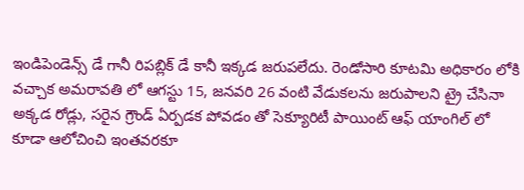ఇండిపెండెన్స్ డే గానీ రిపబ్లిక్ డే కానీ ఇక్కడ జరుపలేదు. రెండోసారి కూటమి అధికారం లోకి వచ్చాక అమరావతి లో ఆగస్టు 15, జనవరి 26 వంటి వేడుకలను జరుపాలని ట్రై చేసినా అక్కడ రోడ్లు, సరైన గ్రౌండ్ ఏర్పడక పోవడం తో సెక్యూరిటీ పాయింట్ ఆఫ్ యాంగిల్ లో కూడా ఆలోచించి ఇంతవరకూ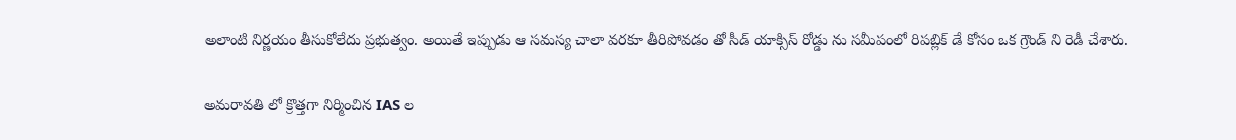అలాంటి నిర్ణయం తీసుకోలేదు ప్రభుత్వం. అయితే ఇప్పుడు ఆ సమస్య చాలా వరకూ తీరిపోవడం తో సీడ్ యాక్సిస్ రోడ్డు ను సమీపంలో రిపబ్లిక్ డే కోసం ఒక గ్రౌండ్ ని రెడీ చేశారు.

అమరావతి లో క్రొత్తగా నిర్మించిన IAS ల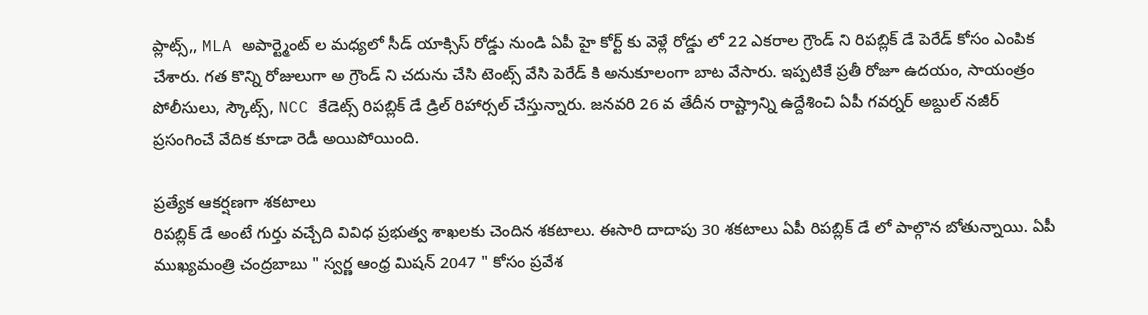ప్లాట్స్,, MLA అపార్ట్మెంట్ ల మధ్యలో సీడ్ యాక్సిస్ రోడ్డు నుండి ఏపీ హై కోర్ట్ కు వెళ్లే రోడ్డు లో 22 ఎకరాల గ్రౌండ్ ని రిపబ్లిక్ డే పెరేడ్ కోసం ఎంపిక చేశారు. గత కొన్ని రోజులుగా అ గ్రౌండ్ ని చదును చేసి టెంట్స్ వేసి పెరేడ్ కి అనుకూలంగా బాట వేసారు. ఇప్పటికే ప్రతీ రోజూ ఉదయం, సాయంత్రం పోలీసులు, స్కౌట్స్, NCC కేడెట్స్ రిపబ్లిక్ డే డ్రిల్ రిహార్సల్ చేస్తున్నారు. జనవరి 26 వ తేదీన రాష్ట్రాన్ని ఉద్దేశించి ఏపీ గవర్నర్ అబ్దుల్ నజీర్ ప్రసంగించే వేదిక కూడా రెడీ అయిపోయింది.

ప్రత్యేక ఆకర్షణగా శకటాలు
రిపబ్లిక్ డే అంటే గుర్తు వచ్చేది వివిధ ప్రభుత్వ శాఖలకు చెందిన శకటాలు. ఈసారి దాదాపు 30 శకటాలు ఏపీ రిపబ్లిక్ డే లో పాల్గొన బోతున్నాయి. ఏపీ ముఖ్యమంత్రి చంద్రబాబు " స్వర్ణ ఆంధ్ర మిషన్ 2047 " కోసం ప్రవేశ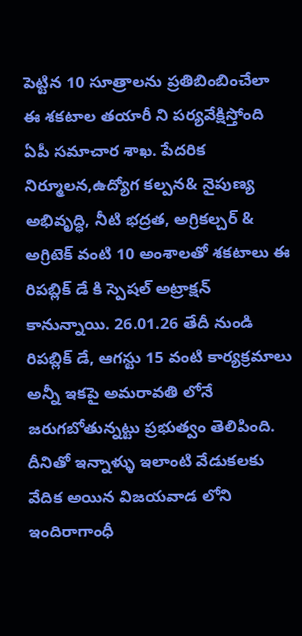పెట్టిన 10 సూత్రాలను ప్రతిబింబించేలా ఈ శకటాల తయారీ ని పర్యవేక్షిస్తోంది ఏపీ సమాచార శాఖ. పేదరిక నిర్మూలన,ఉద్యోగ కల్పన& నైపుణ్య అభివృద్ధి, నీటి భద్రత, అగ్రికల్చర్ & అగ్రిటెక్ వంటి 10 అంశాలతో శకటాలు ఈ రిపబ్లిక్ డే కి స్పెషల్ అట్రాక్షన్ కానున్నాయి. 26.01.26 తేదీ నుండి రిపబ్లిక్ డే, ఆగస్టు 15 వంటి కార్యక్రమాలు అన్నీ ఇకపై అమరావతి లోనే జరుగబోతున్నట్టు ప్రభుత్వం తెలిపింది. దీనితో ఇన్నాళ్ళు ఇలాంటి వేడుకలకు వేదిక అయిన విజయవాడ లోని ఇందిరాగాంధీ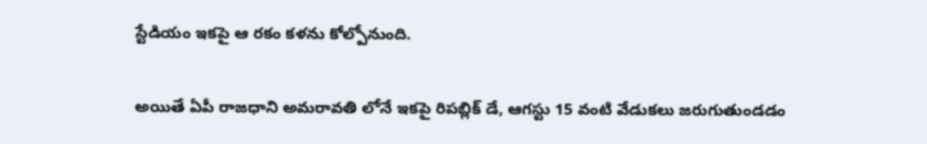స్టేడియం ఇకపై ఆ రకం కళను కోల్పోనుంది.

అయితే ఏపీ రాజధాని అమరావతి లోనే ఇకపై రిపబ్లిక్ డే, ఆగస్టు 15 వంటి వేడుకలు జరుగుతుండడం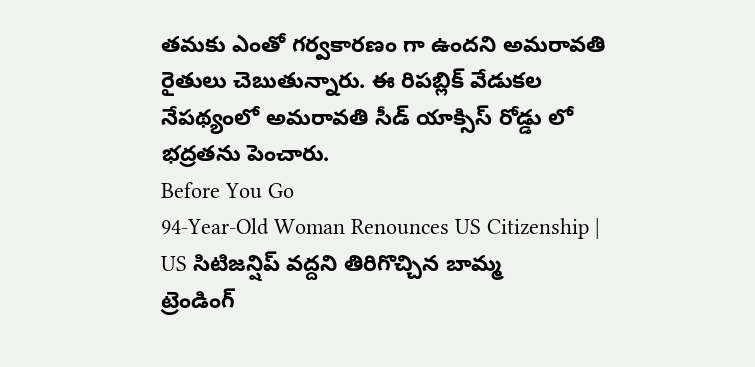తమకు ఎంతో గర్వకారణం గా ఉందని అమరావతి రైతులు చెబుతున్నారు. ఈ రిపబ్లిక్ వేడుకల నేపథ్యంలో అమరావతి సీడ్ యాక్సిస్ రోడ్డు లో భద్రతను పెంచారు.
Before You Go
94-Year-Old Woman Renounces US Citizenship | US సిటిజన్షిప్ వద్దని తిరిగొచ్చిన బామ్మ
ట్రెండింగ్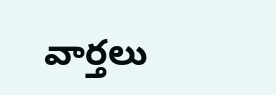వార్తలు